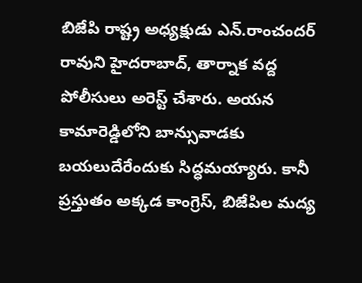బిజేపి రాష్ట్ర అధ్యక్షుడు ఎన్.రాంచందర్ రావుని హైదరాబాద్, తార్నాక వద్ద పోలీసులు అరెస్ట్ చేశారు. అయన కామారెడ్డిలోని బాన్సువాడకు బయలుదేరేందుకు సిద్ధమయ్యారు. కానీ ప్రస్తుతం అక్కడ కాంగ్రెస్, బిజేపిల మద్య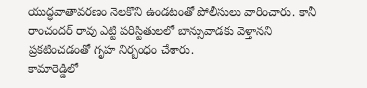యుద్ధవాతావరణం నెలకొని ఉండటంతో పోలీసులు వారించారు. కానీ రాంచందర్ రావు ఎట్టి పరిస్టితులలో బాన్సువాడకు వెళ్తానని ప్రకటించడంతో గృహ నిర్బంధం చేశారు.
కామారెడ్డిలో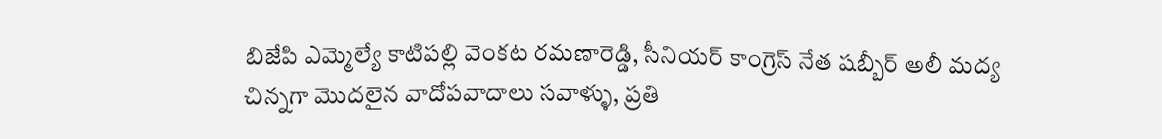బిజేపి ఎమ్మెల్యే కాటిపల్లి వెంకట రమణారెడ్డి, సీనియర్ కాంగ్రెస్ నేత షబ్బీర్ అలీ మద్య చిన్నగా మొదలైన వాదోపవాదాలు సవాళ్ళు, ప్రతి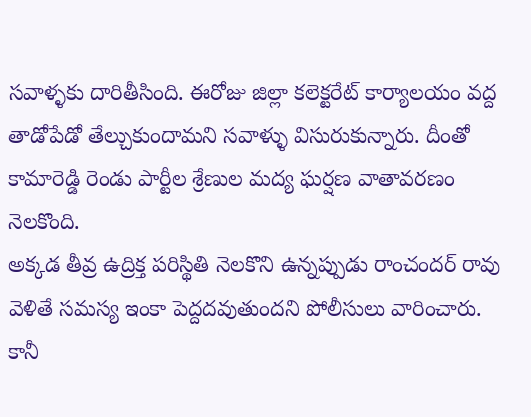సవాళ్ళకు దారితీసింది. ఈరోజు జిల్లా కలెక్టరేట్ కార్యాలయం వద్ద తాడోపేడో తేల్చుకుందామని సవాళ్ళు విసురుకున్నారు. దీంతో కామారెడ్డి రెండు పార్టీల శ్రేణుల మద్య ఘర్షణ వాతావరణం నెలకొంది.
అక్కడ తీవ్ర ఉద్రిక్త పరిస్థితి నెలకొని ఉన్నప్పుడు రాంచందర్ రావు వెళితే సమస్య ఇంకా పెద్దదవుతుందని పోలీసులు వారించారు. కానీ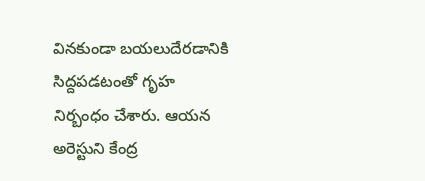వినకుండా బయలుదేరడానికి సిద్దపడటంతో గృహ నిర్బంధం చేశారు. ఆయన అరెస్టుని కేంద్ర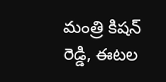మంత్రి కిషన్ రెడ్డి, ఈటల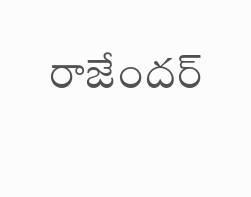రాజేందర్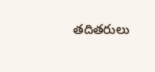తదితరులు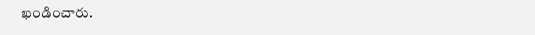ఖండించారు.